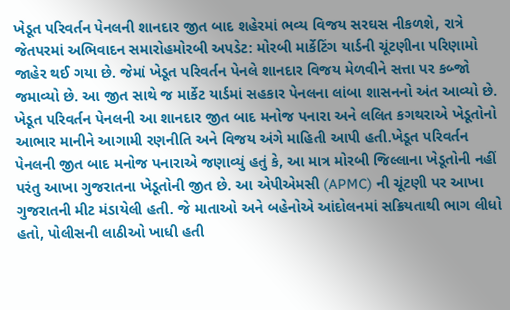ખેડૂત પરિવર્તન પેનલની શાનદાર જીત બાદ શહેરમાં ભવ્ય વિજય સરઘસ નીકળશે, રાત્રે જેતપરમાં અભિવાદન સમારોહમોરબી અપડેટ: મોરબી માર્કેટિંગ યાર્ડની ચૂંટણીના પરિણામો જાહેર થઈ ગયા છે. જેમાં ખેડૂત પરિવર્તન પેનલે શાનદાર વિજય મેળવીને સત્તા પર કબ્જો જમાવ્યો છે. આ જીત સાથે જ માર્કેટ યાર્ડમાં સહકાર પેનલના લાંબા શાસનનો અંત આવ્યો છે. ખેડૂત પરિવર્તન પેનલની આ શાનદાર જીત બાદ મનોજ પનારા અને લલિત કગથરાએ ખેડૂતોનો આભાર માનીને આગામી રણનીતિ અને વિજય અંગે માહિતી આપી હતી.ખેડૂત પરિવર્તન પેનલની જીત બાદ મનોજ પનારાએ જણાવ્યું હતું કે, આ માત્ર મોરબી જિલ્લાના ખેડૂતોની નહીં પરંતુ આખા ગુજરાતના ખેડૂતોની જીત છે. આ એપીએમસી (APMC) ની ચૂંટણી પર આખા ગુજરાતની મીટ મંડાયેલી હતી. જે માતાઓ અને બહેનોએ આંદોલનમાં સક્રિયતાથી ભાગ લીધો હતો, પોલીસની લાઠીઓ ખાધી હતી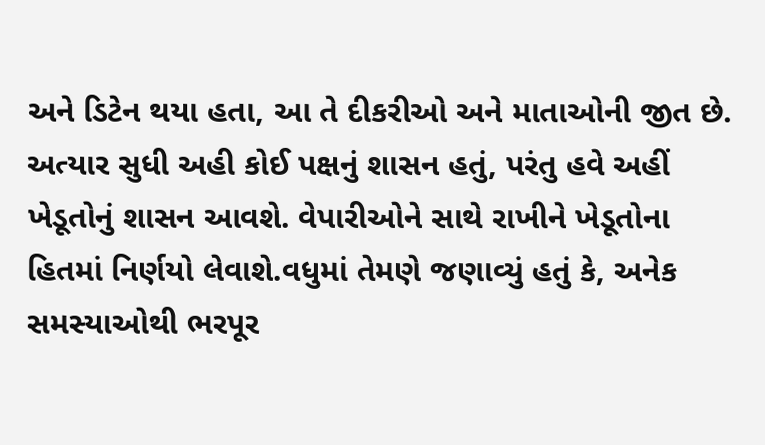અને ડિટેન થયા હતા, આ તે દીકરીઓ અને માતાઓની જીત છે. અત્યાર સુધી અહી કોઈ પક્ષનું શાસન હતું, પરંતુ હવે અહીં ખેડૂતોનું શાસન આવશે. વેપારીઓને સાથે રાખીને ખેડૂતોના હિતમાં નિર્ણયો લેવાશે.વધુમાં તેમણે જણાવ્યું હતું કે, અનેક સમસ્યાઓથી ભરપૂર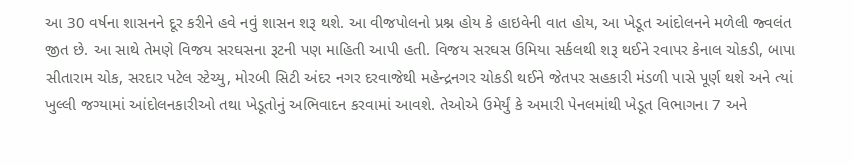આ 30 વર્ષના શાસનને દૂર કરીને હવે નવું શાસન શરૂ થશે. આ વીજપોલનો પ્રશ્ન હોય કે હાઇવેની વાત હોય, આ ખેડૂત આંદોલનને મળેલી જ્વલંત જીત છે. આ સાથે તેમણે વિજય સરઘસના રૂટની પણ માહિતી આપી હતી. વિજય સરઘસ ઉમિયા સર્કલથી શરૂ થઈને રવાપર કેનાલ ચોકડી, બાપા સીતારામ ચોક, સરદાર પટેલ સ્ટેચ્યુ, મોરબી સિટી અંદર નગર દરવાજેથી મહેન્દ્રનગર ચોકડી થઈને જેતપર સહકારી મંડળી પાસે પૂર્ણ થશે અને ત્યાં ખુલ્લી જગ્યામાં આંદોલનકારીઓ તથા ખેડૂતોનું અભિવાદન કરવામાં આવશે. તેઓએ ઉમેર્યું કે અમારી પેનલમાંથી ખેડૂત વિભાગના 7 અને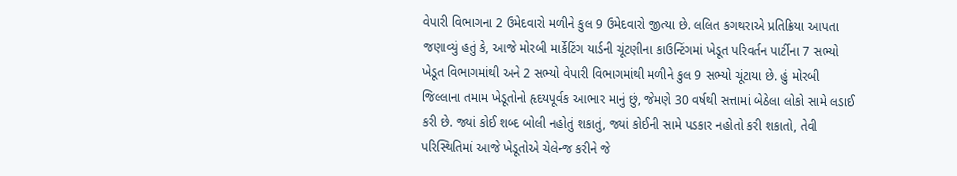વેપારી વિભાગના 2 ઉમેદવારો મળીને કુલ 9 ઉમેદવારો જીત્યા છે. લલિત કગથરાએ પ્રતિક્રિયા આપતા જણાવ્યું હતું કે, આજે મોરબી માર્કેટિંગ યાર્ડની ચૂંટણીના કાઉન્ટિંગમાં ખેડૂત પરિવર્તન પાર્ટીના 7 સભ્યો ખેડૂત વિભાગમાંથી અને 2 સભ્યો વેપારી વિભાગમાંથી મળીને કુલ 9 સભ્યો ચૂંટાયા છે. હું મોરબી જિલ્લાના તમામ ખેડૂતોનો હૃદયપૂર્વક આભાર માનું છું, જેમણે 30 વર્ષથી સત્તામાં બેઠેલા લોકો સામે લડાઈ કરી છે. જ્યાં કોઈ શબ્દ બોલી નહોતું શકાતું, જ્યાં કોઈની સામે પડકાર નહોતો કરી શકાતો, તેવી પરિસ્થિતિમાં આજે ખેડૂતોએ ચેલેન્જ કરીને જે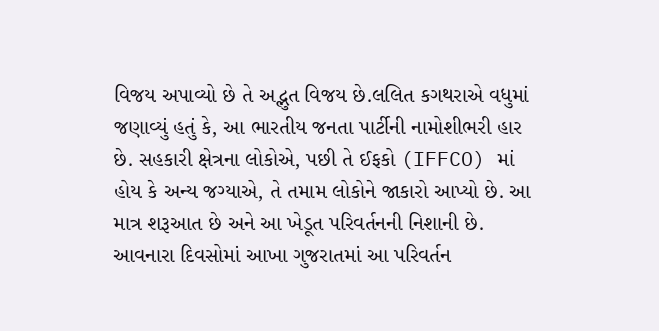વિજય અપાવ્યો છે તે અદ્ભુત વિજય છે.લલિત કગથરાએ વધુમાં જણાવ્યું હતું કે, આ ભારતીય જનતા પાર્ટીની નામોશીભરી હાર છે. સહકારી ક્ષેત્રના લોકોએ, પછી તે ઈફકો (IFFCO) માં હોય કે અન્ય જગ્યાએ, તે તમામ લોકોને જાકારો આપ્યો છે. આ માત્ર શરૂઆત છે અને આ ખેડૂત પરિવર્તનની નિશાની છે. આવનારા દિવસોમાં આખા ગુજરાતમાં આ પરિવર્તન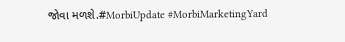જોવા મળશે.#MorbiUpdate #MorbiMarketingYard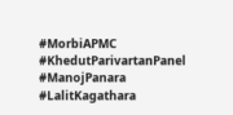#MorbiAPMC #KhedutParivartanPanel #ManojPanara #LalitKagathara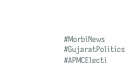#MorbiNews #GujaratPolitics #APMCElecti